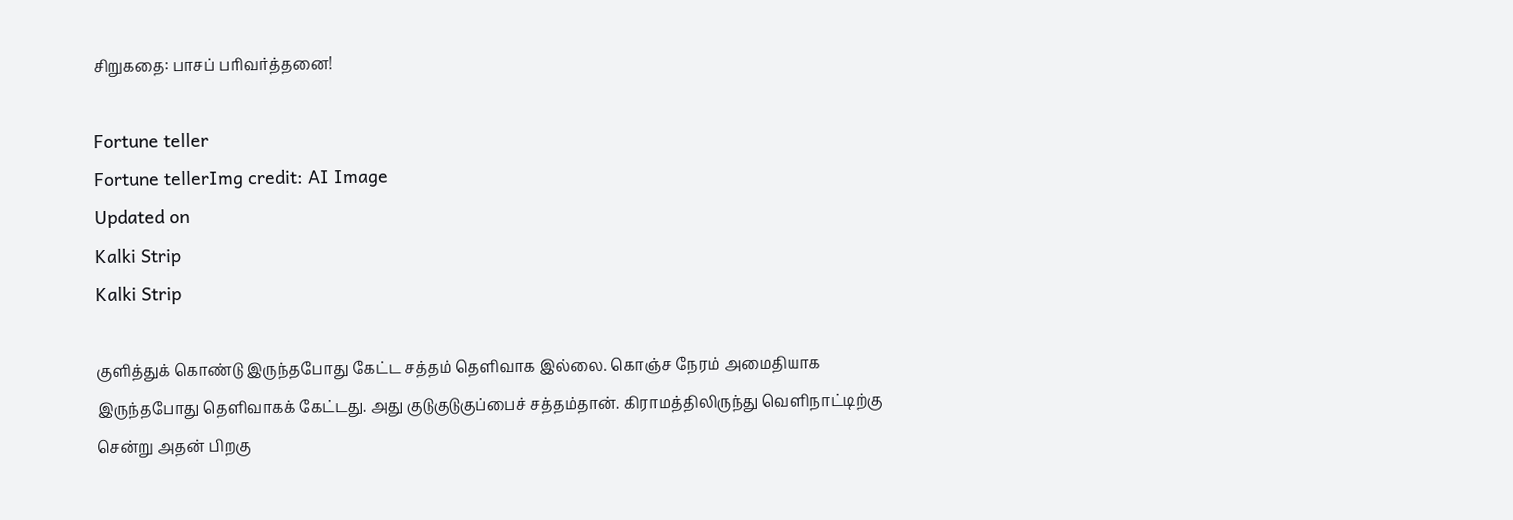சிறுகதை: பாசப் பரிவர்த்தனை!

Fortune teller
Fortune tellerImg credit: AI Image
Updated on
Kalki Strip
Kalki Strip

குளித்துக் கொண்டு இருந்தபோது கேட்ட சத்தம் தெளிவாக இல்லை. கொஞ்ச நேரம் அமைதியாக இருந்தபோது தெளிவாகக் கேட்டது. அது குடுகுடுகுப்பைச் சத்தம்தான். கிராமத்திலிருந்து வெளிநாட்டிற்கு சென்று அதன் பிறகு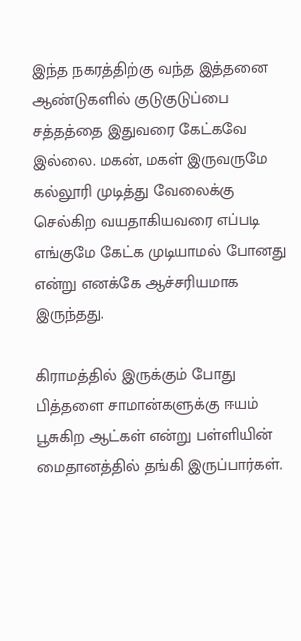இந்த நகரத்திற்கு வந்த இத்தனை ஆண்டுகளில் குடுகுடுப்பை சத்தத்தை இதுவரை கேட்கவே இல்லை. மகன், மகள் இருவருமே கல்லூரி முடித்து வேலைக்கு செல்கிற வயதாகியவரை எப்படி எங்குமே கேட்க முடியாமல் போனது என்று எனக்கே ஆச்சரியமாக இருந்தது.

கிராமத்தில் இருக்கும் போது பித்தளை சாமான்களுக்கு ஈயம் பூசுகிற ஆட்கள் என்று பள்ளியின் மைதானத்தில் தங்கி இருப்பார்கள்.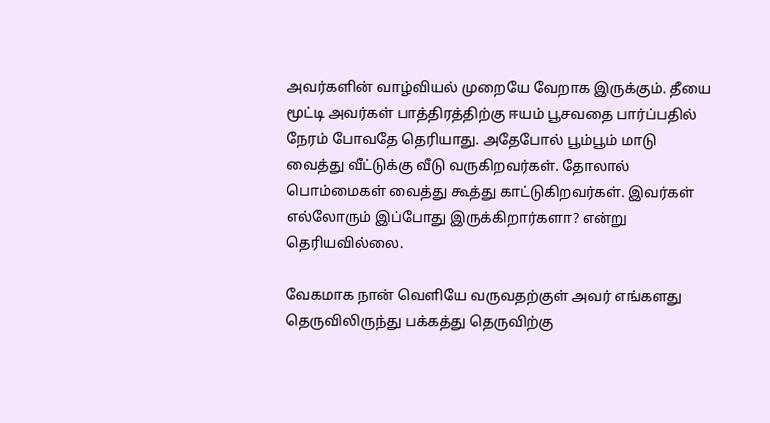அவர்களின் வாழ்வியல் முறையே வேறாக இருக்கும். தீயை மூட்டி அவர்கள் பாத்திரத்திற்கு ஈயம் பூசவதை பார்ப்பதில் நேரம் போவதே தெரியாது. அதேபோல் பூம்பூம் மாடு வைத்து வீட்டுக்கு வீடு வருகிறவர்கள். தோலால் பொம்மைகள் வைத்து கூத்து காட்டுகிறவர்கள். இவர்கள் எல்லோரும் இப்போது இருக்கிறார்களா? என்று தெரியவில்லை.

வேகமாக நான் வெளியே வருவதற்குள் அவர் எங்களது தெருவிலிருந்து பக்கத்து தெருவிற்கு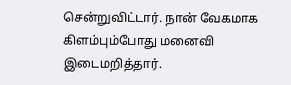சென்றுவிட்டார். நான் வேகமாக கிளம்பும்போது மனைவி இடைமறித்தார்.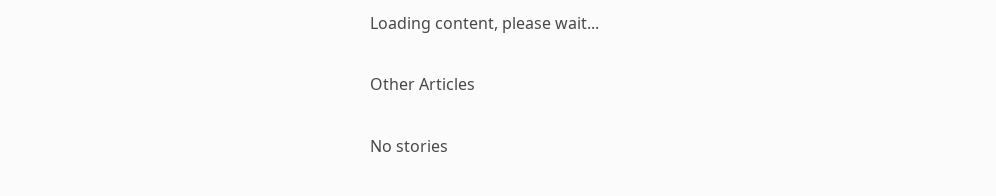Loading content, please wait...

Other Articles

No stories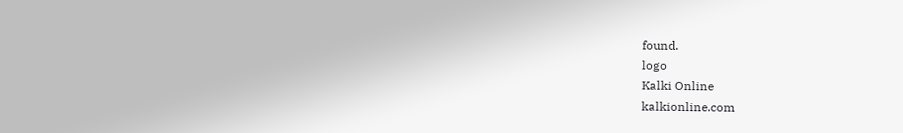found.
logo
Kalki Online
kalkionline.com